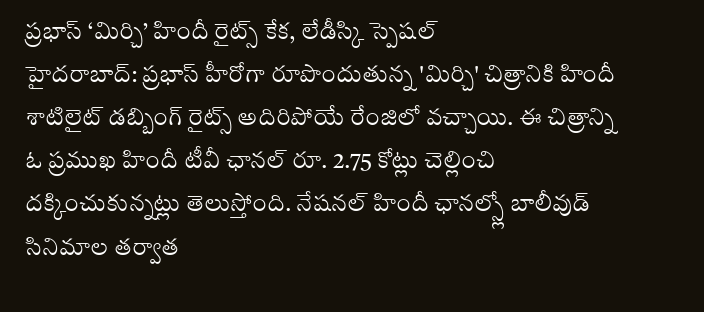ప్రభాస్ ‘మిర్చి’ హిందీ రైట్స్ కేక, లేడీస్కి స్పెషల్
హైదరాబాద్: ప్రభాస్ హీరోగా రూపొందుతున్న 'మిర్చి' చిత్రానికి హిందీ శాటిలైట్ డబ్బింగ్ రైట్స్ అదిరిపోయే రేంజిలో వచ్చాయి. ఈ చిత్రాన్ని ఓ ప్రముఖ హిందీ టీవీ ఛానల్ రూ. 2.75 కోట్లు చెల్లించి దక్కించుకున్నట్లు తెలుస్తోంది. నేషనల్ హిందీ ఛానల్స్లో బాలీవుడ్ సినిమాల తర్వాత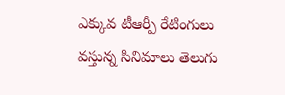ఎక్కువ టీఆర్పీ రేటింగులు వస్తున్న సినిమాలు తెలుగు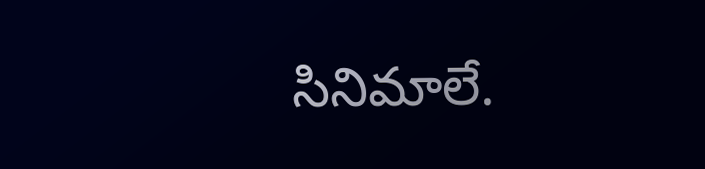సినిమాలే.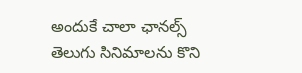అందుకే చాలా ఛానల్స్ తెలుగు సినిమాలను కొని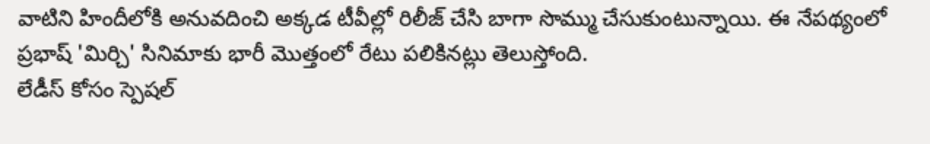వాటిని హిందీలోకి అనువదించి అక్కడ టీవీల్లో రిలీజ్ చేసి బాగా సొమ్ము చేసుకుంటున్నాయి. ఈ నేపథ్యంలో ప్రభాష్ 'మిర్చి' సినిమాకు భారీ మొత్తంలో రేటు పలికినట్లు తెలుస్తోంది.
లేడీస్ కోసం స్పెషల్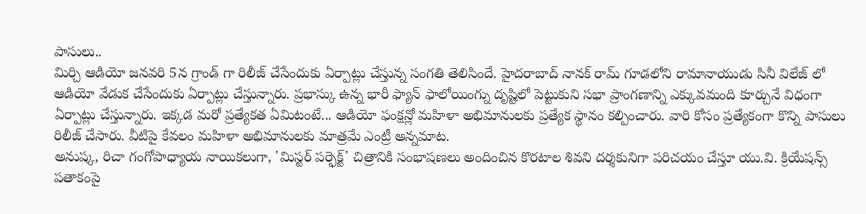పాసులు..
మిర్చి ఆడియో జనవరి 5న గ్రాండ్ గా రిలీజ్ చేసేందుకు ఏర్పాట్లు చేస్తున్న సంగతి తెలిసిందే. హైదరాబాద్ నానక్ రామ్ గూడలోని రామానాయుడు సినీ విలేజ్ లో ఆడియో వేడుక చేసేందుకు ఏర్పాట్లు చేస్తున్నారు. ప్రభాస్కు ఉన్న భారీ ఫ్యాన్ ఫాలోయింగ్ను దృష్టిలో పెట్టుకుని సభా ప్రాంగణాన్ని ఎక్కువమంది కూర్చునే విధంగా ఏర్పాట్లు చేస్తున్నారు. ఇక్కడ మరో ప్రత్యేకత ఏమిటంటే... ఆడియో ఫంక్షన్లో మహిళా అభిమానులకు ప్రత్యేక స్థానం కల్పించారు. వారి కోసం ప్రత్యేకంగా కొన్ని పాసులు రిలీజ్ చేసారు. వీటిపై కేవలం మహిళా అభిమానులకు మాత్రమే ఎంట్రీ అన్నమాట.
అనుష్క, రిచా గంగోపాధ్యాయ నాయికలుగా, 'మిస్టర్ పర్ఫెక్ట్' చిత్రానికి సంభాషణలు అందించిన కొరటాల శివని దర్శకునిగా పరిచయం చేస్తూ యు.వి. క్రియేషన్స్ పతాకంపై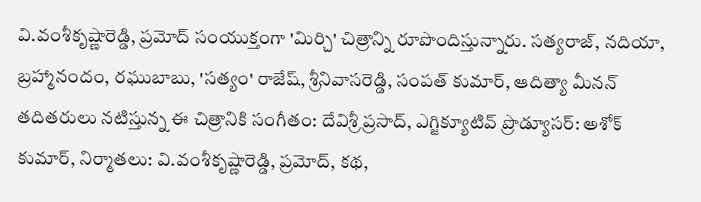వి.వంశీకృష్ణారెడ్డి, ప్రమోద్ సంయుక్తంగా 'మిర్చి' చిత్రాన్ని రూపొందిస్తున్నారు. సత్యరాజ్, నదియా, బ్రహ్మానందం, రఘుబాబు, 'సత్యం' రాజేష్, శ్రీనివాసరెడ్డి, సంపత్ కుమార్, ఆదిత్యా మీనన్ తదితరులు నటిస్తున్న ఈ చిత్రానికి సంగీతం: దేవిశ్రీ ప్రసాద్, ఎగ్జిక్యూటివ్ ప్రొడ్యూసర్: అశోక్ కుమార్, నిర్మాతలు: వి.వంశీకృష్ణారెడ్డి, ప్రమోద్, కథ,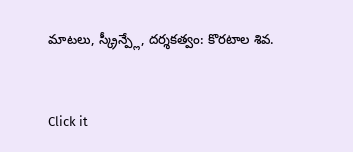మాటలు, స్క్రీన్ప్లే, దర్శకత్వం: కొరటాల శివ.


Click it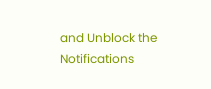and Unblock the Notifications